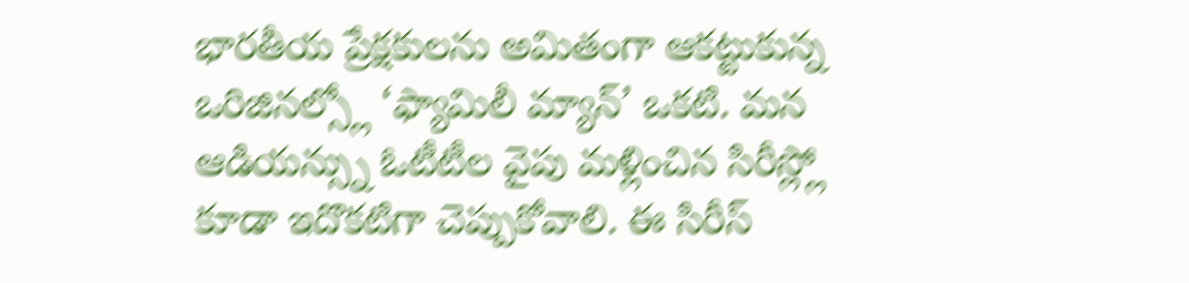భారతీయ ప్రేక్షకులను అమితంగా ఆకట్టుకున్న ఒరిజినల్స్లో ‘ఫ్యామిలీ మ్యాన్’ ఒకటి. మన ఆడియన్స్ను ఓటీటీల వైపు మళ్లించిన సిరీస్ల్లో కూడా ఇదొకటిగా చెప్పుకోవాలి. ఈ సిరీస్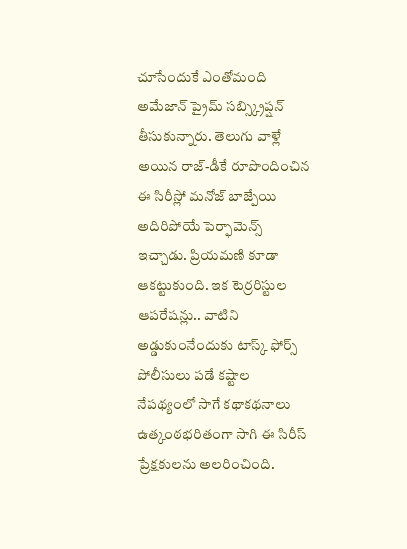చూసేందుకే ఎంతోమంది అమేజాన్ ప్రైమ్ సబ్స్క్రిప్షన్ తీసుకున్నారు. తెలుగు వాళ్లే అయిన రాజ్-డీకే రూపొందించిన ఈ సిరీస్లో మనోజ్ బాజ్పేయి అదిరిపోయే పెర్ఫామెన్స్ ఇచ్చాడు. ప్రియమణి కూడా ఆకట్టుకుంది. ఇక టెర్రరిస్టుల ఆపరేషన్లు.. వాటిని అడ్డుకుంనేందుకు టాస్క్ ఫోర్స్ పోలీసులు పడే కష్టాల నేపథ్యంలో సాగే కథాకథనాలు ఉత్కంఠభరితంగా సాగి ఈ సిరీస్ ప్రేక్షకులను అలరించింది.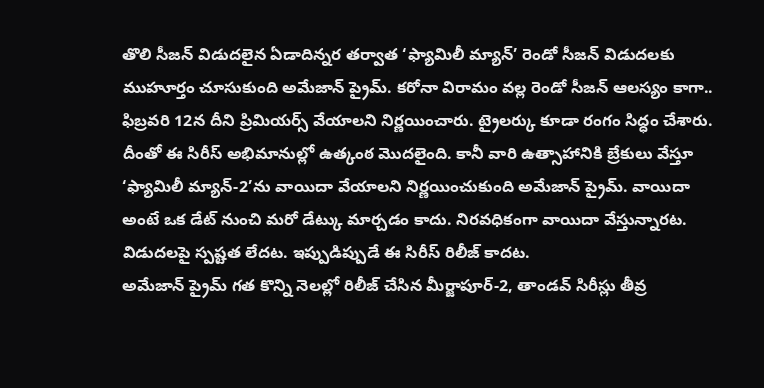తొలి సీజన్ విడుదలైన ఏడాదిన్నర తర్వాత ‘ఫ్యామిలీ మ్యాన్’ రెండో సీజన్ విడుదలకు ముహూర్తం చూసుకుంది అమేజాన్ ప్రైమ్. కరోనా విరామం వల్ల రెండో సీజన్ ఆలస్యం కాగా.. ఫిబ్రవరి 12న దీని ప్రిమియర్స్ వేయాలని నిర్ణయించారు. ట్రైలర్కు కూడా రంగం సిద్ధం చేశారు. దీంతో ఈ సిరీస్ అభిమానుల్లో ఉత్కంఠ మొదలైంది. కానీ వారి ఉత్సాహానికి బ్రేకులు వేస్తూ ‘ఫ్యామిలీ మ్యాన్-2’ను వాయిదా వేయాలని నిర్ణయించుకుంది అమేజాన్ ప్రైమ్. వాయిదా అంటే ఒక డేట్ నుంచి మరో డేట్కు మార్చడం కాదు. నిరవధికంగా వాయిదా వేస్తున్నారట. విడుదలపై స్పష్టత లేదట. ఇప్పుడిప్పుడే ఈ సిరీస్ రిలీజ్ కాదట.
అమేజాన్ ప్రైమ్ గత కొన్ని నెలల్లో రిలీజ్ చేసిన మీర్జాపూర్-2, తాండవ్ సిరీస్లు తీవ్ర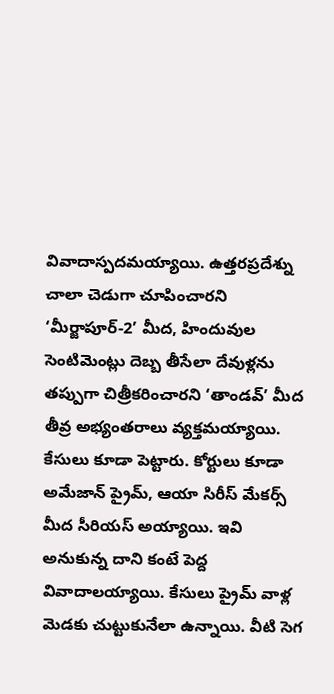వివాదాస్పదమయ్యాయి. ఉత్తరప్రదేశ్ను చాలా చెడుగా చూపించారని ‘మీర్జాపూర్-2’ మీద, హిందువుల సెంటిమెంట్లు దెబ్బ తీసేలా దేవుళ్లను తప్పుగా చిత్రీకరించారని ‘తాండవ్’ మీద తీవ్ర అభ్యంతరాలు వ్యక్తమయ్యాయి. కేసులు కూడా పెట్టారు. కోర్టులు కూడా అమేజాన్ ప్రైమ్, ఆయా సిరీస్ మేకర్స్ మీద సీరియస్ అయ్యాయి. ఇవి అనుకున్న దాని కంటే పెద్ద వివాదాలయ్యాయి. కేసులు ప్రైమ్ వాళ్ల మెడకు చుట్టుకునేలా ఉన్నాయి. వీటి సెగ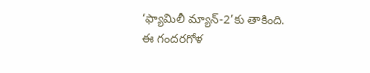‘ఫ్యామిలీ మ్యాన్-2’కు తాకింది.
ఈ గందరగోళ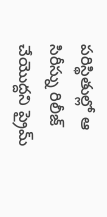పరిస్థితుల్లో ఆ సిరీస్ను రిలీజ్ చేయొద్దని ప్రైమ్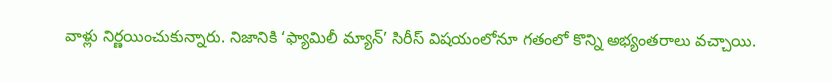వాళ్లు నిర్ణయించుకున్నారు. నిజానికి ‘ఫ్యామిలీ మ్యాన్’ సిరీస్ విషయంలోనూ గతంలో కొన్ని అభ్యంతరాలు వచ్చాయి.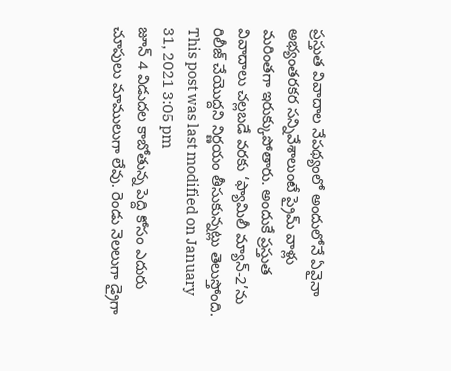ప్రస్తుత వివాదాల నేపథ్యంలో అందులోనే ఏవైనా అభ్యంతరకర సన్నివేశాలుంటే ప్రైమ్ వాళ్లు మరింతగా ఇరుక్కుపోతారు. అందుకే ప్రస్తుత వివాదాలు చల్లబడే వరకు ‘ఫ్యామిలీ మ్యాన్-2’ను రిలీజ్ చేయొద్దని నిర్ణయం తీసుకున్నట్లు తెలుస్తోంది.
This post was last modified on January 31, 2021 3:05 pm
జూన్ 4 విడుదల కాబోతున్న పెద్ది కోసం ఎదురు చూపులు మాములుగా లేవు. రెండు నెలలుగా డ్రైగా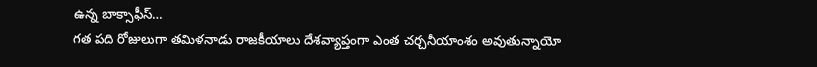ఉన్న బాక్సాఫీస్…
గత పది రోజులుగా తమిళనాడు రాజకీయాలు దేశవ్యాప్తంగా ఎంత చర్చనీయాంశం అవుతున్నాయో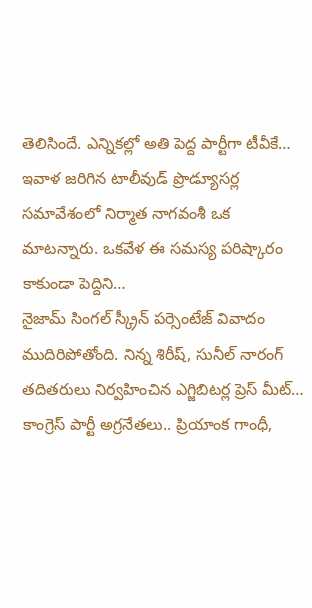తెలిసిందే. ఎన్నికల్లో అతి పెద్ద పార్టీగా టీవీకే…
ఇవాళ జరిగిన టాలీవుడ్ ప్రొడ్యూసర్ల సమావేశంలో నిర్మాత నాగవంశీ ఒక మాటన్నారు. ఒకవేళ ఈ సమస్య పరిష్కారం కాకుండా పెద్దిని…
నైజామ్ సింగల్ స్క్రీన్ పర్సెంటేజ్ వివాదం ముదిరిపోతోంది. నిన్న శిరీష్, సునీల్ నారంగ్ తదితరులు నిర్వహించిన ఎగ్జిబిటర్ల ప్రెస్ మీట్…
కాంగ్రెస్ పార్టీ అగ్రనేతలు.. ప్రియాంక గాంధీ,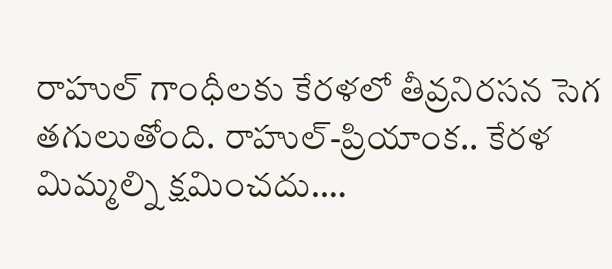రాహుల్ గాంధీలకు కేరళలో తీవ్రనిరసన సెగ తగులుతోంది. రాహుల్-ప్రియాంక.. కేరళ మిమ్మల్ని క్షమించదు.…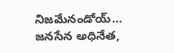నిజమేనండోయ్… జనసేన అధినేత,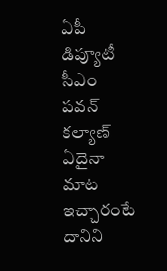ఏపీ డిప్యూటీ సీఎం పవన్ కల్యాణ్ ఏదైనా మాట ఇచ్చారంటే దానిని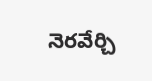నెరవేర్చి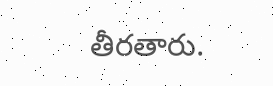తీరతారు.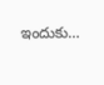ఇందుకు…